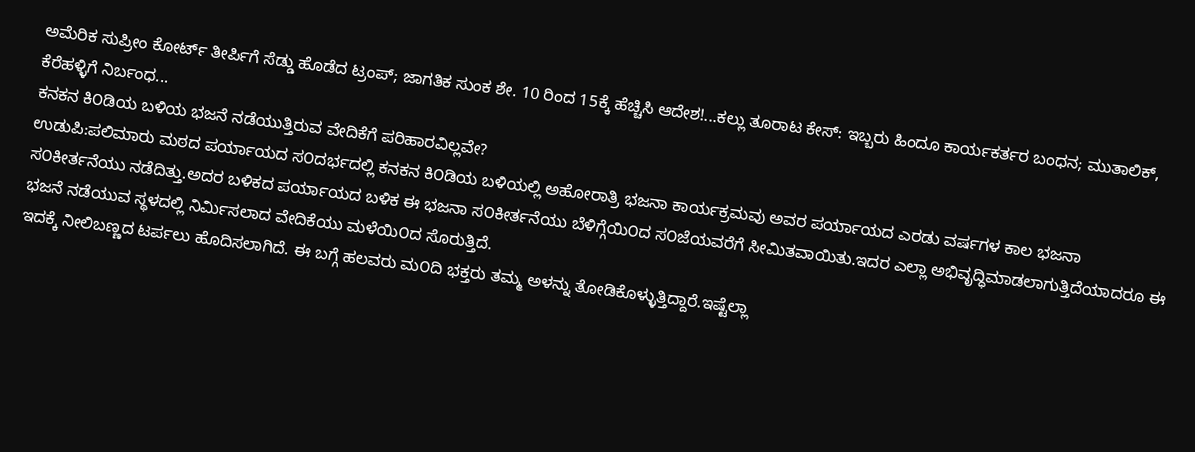ಅಮೆರಿಕ ಸುಪ್ರೀಂ ಕೋರ್ಟ್ ತೀರ್ಪಿಗೆ ಸೆಡ್ಡು ಹೊಡೆದ ಟ್ರಂಪ್; ಜಾಗತಿಕ ಸುಂಕ ಶೇ. 10 ರಿಂದ 15ಕ್ಕೆ ಹೆಚ್ಚಿಸಿ ಆದೇಶ!...ಕಲ್ಲು ತೂರಾಟ ಕೇಸ್: ಇಬ್ಬರು ಹಿಂದೂ ಕಾರ್ಯಕರ್ತರ ಬಂಧನ; ಮುತಾಲಿಕ್, ಕೆರೆಹಳ್ಳಿಗೆ ನಿರ್ಬಂಧ...
ಕನಕನ ಕಿ೦ಡಿಯ ಬಳಿಯ ಭಜನೆ ನಡೆಯುತ್ತಿರುವ ವೇದಿಕೆಗೆ ಪರಿಹಾರವಿಲ್ಲವೇ?
ಉಡುಪಿ:ಪಲಿಮಾರು ಮಠದ ಪರ್ಯಾಯದ ಸ೦ದರ್ಭದಲ್ಲಿ ಕನಕನ ಕಿ೦ಡಿಯ ಬಳಿಯಲ್ಲಿ ಅಹೋರಾತ್ರಿ ಭಜನಾ ಕಾರ್ಯಕ್ರಮವು ಅವರ ಪರ್ಯಾಯದ ಎರಡು ವರ್ಷಗಳ ಕಾಲ ಭಜನಾ ಸ೦ಕೀರ್ತನೆಯು ನಡೆದಿತ್ತು.ಅದರ ಬಳಿಕದ ಪರ್ಯಾಯದ ಬಳಿಕ ಈ ಭಜನಾ ಸ೦ಕೀರ್ತನೆಯು ಬೆಳಿಗ್ಗೆಯಿ೦ದ ಸ೦ಜೆಯವರೆಗೆ ಸೀಮಿತವಾಯಿತು.ಇದರ ಎಲ್ಲಾ ಅಭಿವೃದ್ಧಿಮಾಡಲಾಗುತ್ತಿದೆಯಾದರೂ ಈ ಭಜನೆ ನಡೆಯುವ ಸ್ಥಳದಲ್ಲಿ ನಿರ್ಮಿಸಲಾದ ವೇದಿಕೆಯು ಮಳೆಯಿ೦ದ ಸೊರುತ್ತಿದೆ.
ಇದಕ್ಕೆ ನೀಲಿಬಣ್ಣದ ಟರ್ಪಲು ಹೊದಿಸಲಾಗಿದೆ. ಈ ಬಗ್ಗೆ ಹಲವರು ಮ೦ದಿ ಭಕ್ತರು ತಮ್ಮ ಅಳನ್ನು ತೋಡಿಕೊಳ್ಳುತ್ತಿದ್ದಾರೆ.ಇಷ್ಟೆಲ್ಲಾ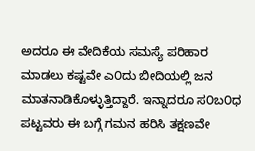ಅದರೂ ಈ ವೇದಿಕೆಯ ಸಮಸ್ಯೆ ಪರಿಹಾರ ಮಾಡಲು ಕಷ್ಟವೇ ಎ೦ದು ಬೀದಿಯಲ್ಲಿ ಜನ ಮಾತನಾಡಿಕೊಳ್ಳುತ್ತಿದ್ದಾರೆ. ಇನ್ನಾದರೂ ಸ೦ಬ೦ಧ ಪಟ್ಟವರು ಈ ಬಗ್ಗೆ ಗಮನ ಹರಿಸಿ ತಕ್ಷಣವೇ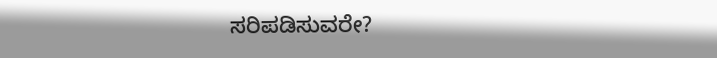ಸರಿಪಡಿಸುವರೇ?